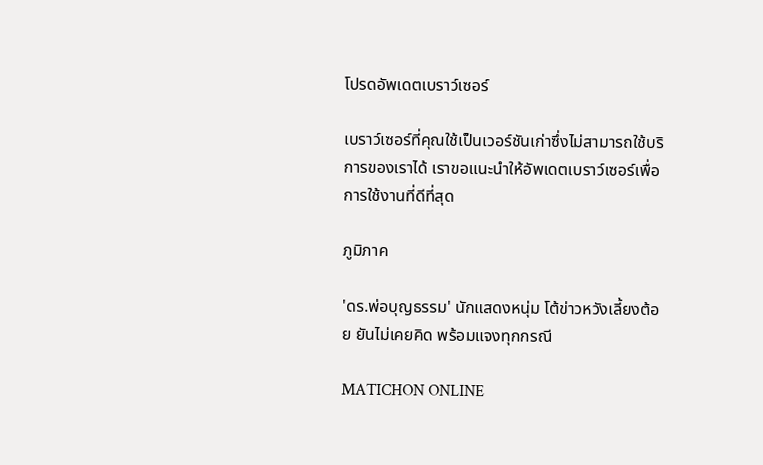โปรดอัพเดตเบราว์เซอร์

เบราว์เซอร์ที่คุณใช้เป็นเวอร์ชันเก่าซึ่งไม่สามารถใช้บริการของเราได้ เราขอแนะนำให้อัพเดตเบราว์เซอร์เพื่อการใช้งานที่ดีที่สุด

ภูมิภาค

'ดร.พ่อบุญธรรม' นักแสดงหนุ่ม โต้ข่าวหวังเลี้ยงต้อย ยันไม่เคยคิด พร้อมแจงทุกกรณี

MATICHON ONLINE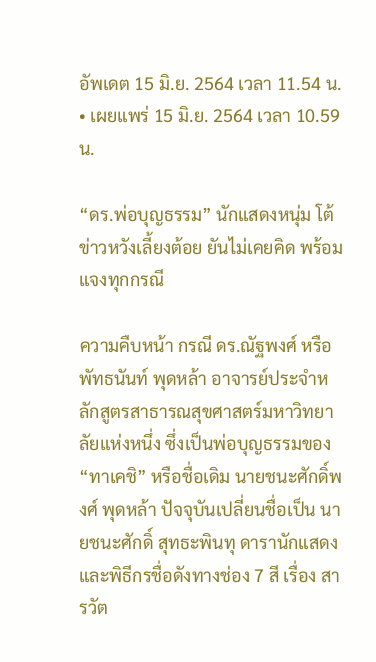อัพเดต 15 มิ.ย. 2564 เวลา 11.54 น. • เผยแพร่ 15 มิ.ย. 2564 เวลา 10.59 น.

“ดร.พ่อบุญธรรม” นักแสดงหนุ่ม โต้ข่าวหวังเลี้ยงต้อย ยันไม่เคยคิด พร้อมแจงทุกกรณี

ความคืบหน้า กรณี ดร.ณัฐพงศ์ หรือพัทธนันท์ พุดหล้า อาจารย์ประจำหลักสูตรสาธารณสุขศาสตร์มหาวิทยาลัยแห่งหนึ่ง ซึ่งเป็นพ่อบุญธรรมของ “ทาเคชิ” หรือชื่อเดิม นายชนะศักดิ์พงศ์ พุดหล้า ปัจจุบันเปลี่ยนชื่อเป็น นายชนะศักดิ์ สุทธะพินทุ ดารานักแสดงและพิธีกรชื่อดังทางช่อง 7 สี เรื่อง สารวัต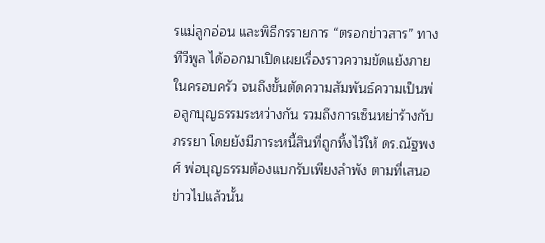รแม่ลูกอ่อน และพิธีกรรายการ “ตรอกข่าวสาร” ทางทีวีพูล ได้ออกมาเปิดเผยเรื่องราวความขัดแย้งภายในครอบครัว จนถึงขั้นตัดความสัมพันธ์ความเป็นพ่อลูกบุญธรรมระหว่างกัน รวมถึงการเซ็นหย่าร้างกับภรรยา โดยยังมีภาระหนี้สินที่ถูกทิ้งไว้ให้ ดร.ณัฐพงศ์ พ่อบุญธรรมต้องแบกรับเพียงลำพัง ตามที่เสนอข่าวไปแล้วนั้น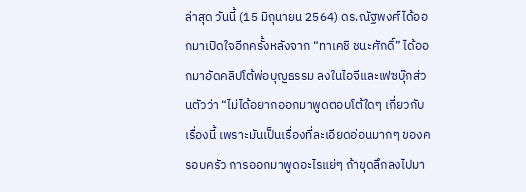ล่าสุด วันนี้ (15 มิถุนายน 2564) ดร.ณัฐพงศ์ได้ออกมาเปิดใจอีกครั้งหลังจาก “ทาเคชิ ชนะศักดิ์” ได้ออกมาอัดคลิปโต้พ่อบุญธรรม ลงในไอจีและเฟซบุ๊กส่วนตัวว่า “ไม่ได้อยากออกมาพูดตอบโต้ใดๆ เกี่ยวกับเรื่องนี้ เพราะมันเป็นเรื่องที่ละเอียดอ่อนมากๆ ของครอบครัว การออกมาพูดอะไรแย่ๆ ถ้าขุดลึกลงไปมา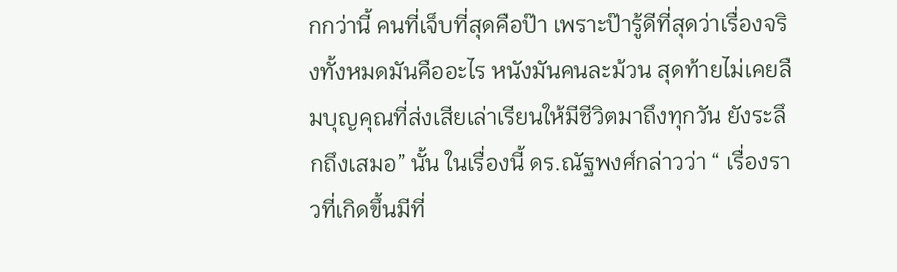กกว่านี้ คนที่เจ็บที่สุดคือป๊า เพราะป๊ารู้ดีที่สุดว่าเรื่องจริงทั้งหมดมันคืออะไร หนังมันคนละม้วน สุดท้ายไม่เคยลืมบุญคุณที่ส่งเสียเล่าเรียนให้มีชีวิตมาถึงทุกวัน ยังระลึกถึงเสมอ” นั้น ในเรื่องนี้ ดร.ณัฐพงศ์กล่าวว่า “ เรื่องราวที่เกิดขึ้นมีที่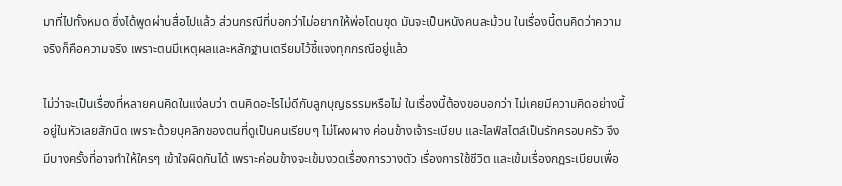มาที่ไปทั้งหมด ซึ่งได้พูดผ่านสื่อไปแล้ว ส่วนกรณีที่บอกว่าไม่อยากให้พ่อโดนขุด มันจะเป็นหนังคนละม้วน ในเรื่องนี้ตนคิดว่าความจริงก็คือความจริง เพราะตนมีเหตุผลและหลักฐานเตรียมไว้ชี้แจงทุกกรณีอยู่แล้ว

ไม่ว่าจะเป็นเรื่องที่หลายคนคิดในแง่ลบว่า ตนคิดอะไรไม่ดีกับลูกบุญธรรมหรือไม่ ในเรื่องนี้ต้องขอบอกว่า ไม่เคยมีความคิดอย่างนี้อยู่ในหัวเลยสักนิด เพราะด้วยบุคลิกของตนที่ดูเป็นคนเรียบๆ ไม่โผงผาง ค่อนข้างเจ้าระเบียบ และไลฟ์สไตล์เป็นรักครอบครัว จึงมีบางครั้งที่อาจทำให้ใครๆ เข้าใจผิดกันได้ เพราะค่อนข้างจะเข้มงวดเรื่องการวางตัว เรื่องการใช้ชีวิต และเข้มเรื่องกฎระเบียบเพื่อ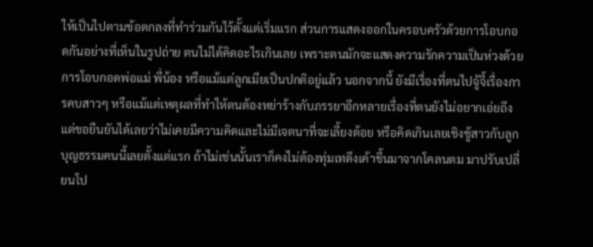ให้เป็นไปตามข้อตกลงที่ทำร่วมกันไว้ตั้งแต่เริ่มแรก ส่วนการแสดงออกในครอบครัวด้วยการโอบกอดกันอย่างที่เห็นในรูปถ่าย ตนไม่ได้คิดอะไรเกินเลย เพราะตนมักจะแสดงความรักความเป็นห่วงด้วยการโอบกอดพ่อแม่ พี่น้อง หรือแม้แต่ลูกเมียเป็นปกติอยู่แล้ว นอกจากนี้ ยังมีเรื่องที่ตนไปจู้จี้เรื่องการคบสาวๆ หรือแม้แต่เหตุผลที่ทำให้ตนต้องหย่าร้างกับภรรยาอีกหลายเรื่องที่ตนยังไม่อยากเอ่ยถึง แต่ขอยืนยันได้เลยว่าไม่เคยมีความคิดและไม่มีเจตนาที่จะเลี้ยงต้อย หรือคิดเกินเลยเชิงชู้สาวกับลูกบุญธรรมคนนี้เลยตั้งแต่แรก ถ้าไม่เช่นนั้นเราก็คงไม่ต้องทุ่มเทดึงเค้าขึ้นมาจากโคลนตม มาปรับเปลี่ยนโป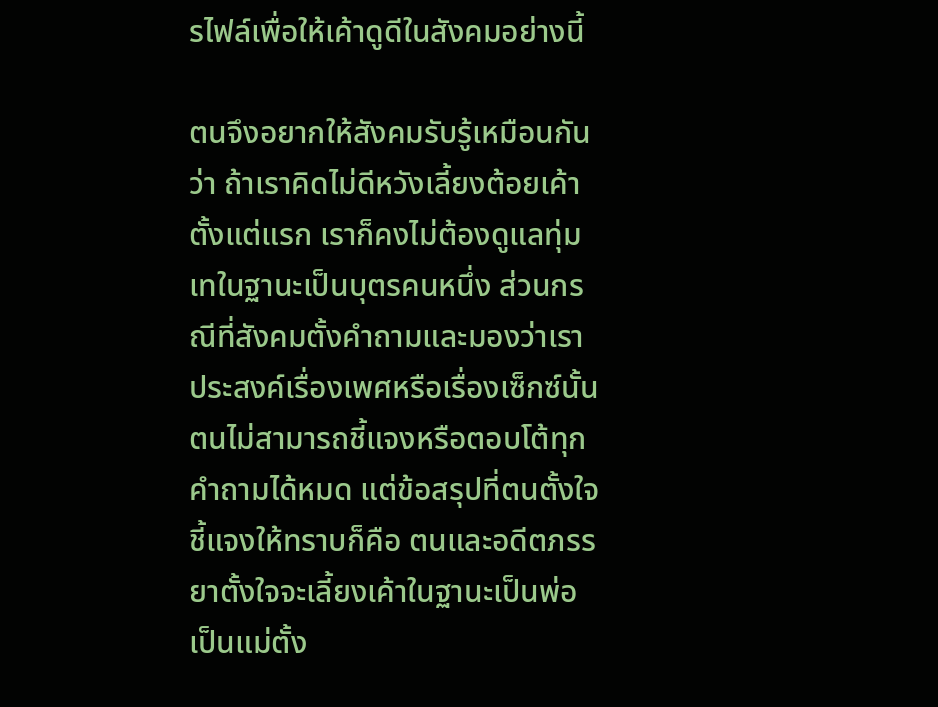รไฟล์เพื่อให้เค้าดูดีในสังคมอย่างนี้

ตนจึงอยากให้สังคมรับรู้เหมือนกันว่า ถ้าเราคิดไม่ดีหวังเลี้ยงต้อยเค้าตั้งแต่แรก เราก็คงไม่ต้องดูแลทุ่มเทในฐานะเป็นบุตรคนหนึ่ง ส่วนกรณีที่สังคมตั้งคำถามและมองว่าเราประสงค์เรื่องเพศหรือเรื่องเซ็กซ์นั้น ตนไม่สามารถชี้แจงหรือตอบโต้ทุกคำถามได้หมด แต่ข้อสรุปที่ตนตั้งใจชี้แจงให้ทราบก็คือ ตนและอดีตภรรยาตั้งใจจะเลี้ยงเค้าในฐานะเป็นพ่อเป็นแม่ตั้ง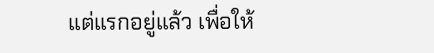แต่แรกอยู่แล้ว เพื่อให้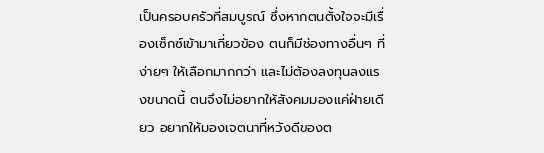เป็นครอบครัวที่สมบูรณ์ ซึ่งหากตนตั้งใจจะมีเรื่องเซ็กซ์เข้ามาเกี่ยวข้อง ตนก็มีช่องทางอื่นๆ ที่ง่ายๆ ให้เลือกมากกว่า และไม่ต้องลงทุนลงแรงขนาดนี้ ตนจึงไม่อยากให้สังคมมองแค่ฝ่ายเดียว อยากให้มองเจตนาที่หวังดีของต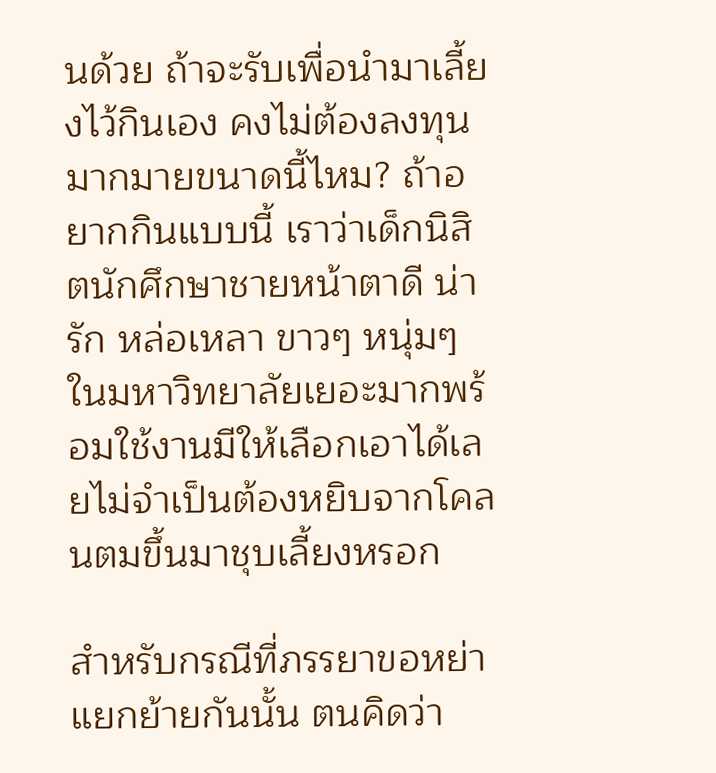นด้วย ถ้าจะรับเพื่อนำมาเลี้ยงไว้กินเอง คงไม่ต้องลงทุนมากมายขนาดนี้ไหม? ถ้าอยากกินแบบนี้ เราว่าเด็กนิสิตนักศึกษาชายหน้าตาดี น่ารัก หล่อเหลา ขาวๆ หนุ่มๆ ในมหาวิทยาลัยเยอะมากพร้อมใช้งานมีให้เลือกเอาได้เลยไม่จำเป็นต้องหยิบจากโคลนตมขึ้นมาชุบเลี้ยงหรอก

สำหรับกรณีที่ภรรยาขอหย่าแยกย้ายกันนั้น ตนคิดว่า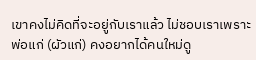เขาคงไม่คิดที่จะอยู่กับเราแล้ว ไม่ชอบเราเพราะพ่อแก่ (ผัวแก่) คงอยากได้คนใหม่ดู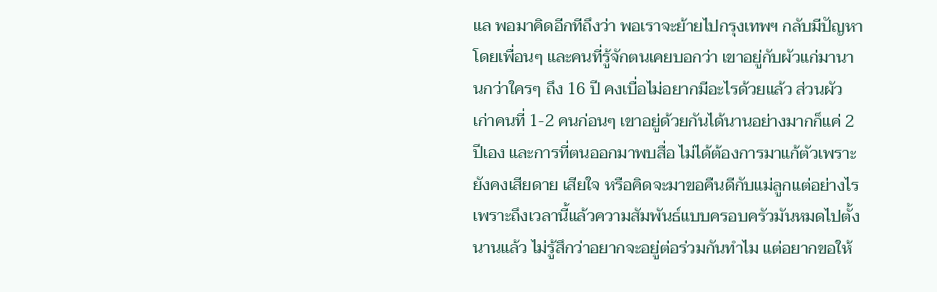แล พอมาคิดอีกทีถึงว่า พอเราจะย้ายไปกรุงเทพฯ กลับมีปัญหา โดยเพื่อนๆ และคนที่รู้จักตนเคยบอกว่า เขาอยู่กับผัวแก่มานานกว่าใครๆ ถึง 16 ปี คงเบื่อไม่อยากมีอะไรด้วยแล้ว ส่วนผัวเก่าคนที่ 1-2 คนก่อนๆ เขาอยู่ด้วยกันได้นานอย่างมากก็แค่ 2 ปีเอง และการที่ตนออกมาพบสื่อ ไม่ได้ต้องการมาแก้ตัวเพราะยังคงเสียดาย เสียใจ หรือคิดจะมาขอคืนดีกับแม่ลูกแต่อย่างไร เพราะถึงเวลานี้แล้วความสัมพันธ์แบบครอบครัวมันหมดไปตั้งนานแล้ว ไม่รู้สึกว่าอยากจะอยู่ต่อร่วมกันทำไม แต่อยากขอให้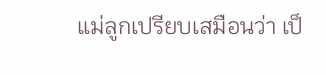แม่ลูกเปรียบเสมือนว่า เป็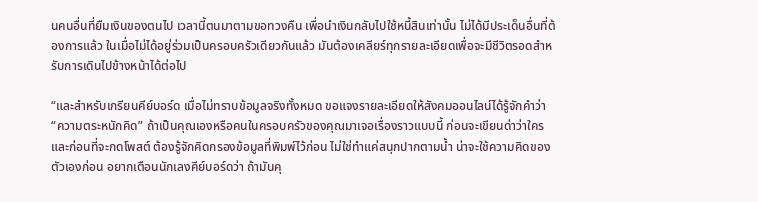นคนอื่นที่ยืมเงินของตนไป เวลานี้ตนมาตามขอทวงคืน เพื่อนำเงินกลับไปใช้หนี้สินเท่านั้น ไม่ได้มีประเด็นอื่นที่ต้องการแล้ว ในเมื่อไม่ได้อยู่ร่วมเป็นครอบครัวเดียวกันแล้ว มันต้องเคลียร์ทุกรายละเอียดเพื่อจะมีชีวิตรอดสำหรับการเดินไปข้างหน้าได้ต่อไป

“และสำหรับเกรียนคีย์บอร์ด เมื่อไม่ทราบข้อมูลจริงทั้งหมด ขอแจงรายละเอียดให้สังคมออนไลน์ได้รู้จักคำว่า “ความตระหนักคิด” ถ้าเป็นคุณเองหรือคนในครอบครัวของคุณมาเจอเรื่องราวแบบนี้ ก่อนจะเขียนด่าว่าใครและก่อนที่จะกดโพสต์ ต้องรู้จักคิดกรองข้อมูลที่พิมพ์ไว้ก่อน ไม่ใช่ทำแค่สนุกปากตามน้ำ น่าจะใช้ความคิดของตัวเองก่อน อยากเตือนนักเลงคีย์บอร์ดว่า ถ้ามันคุ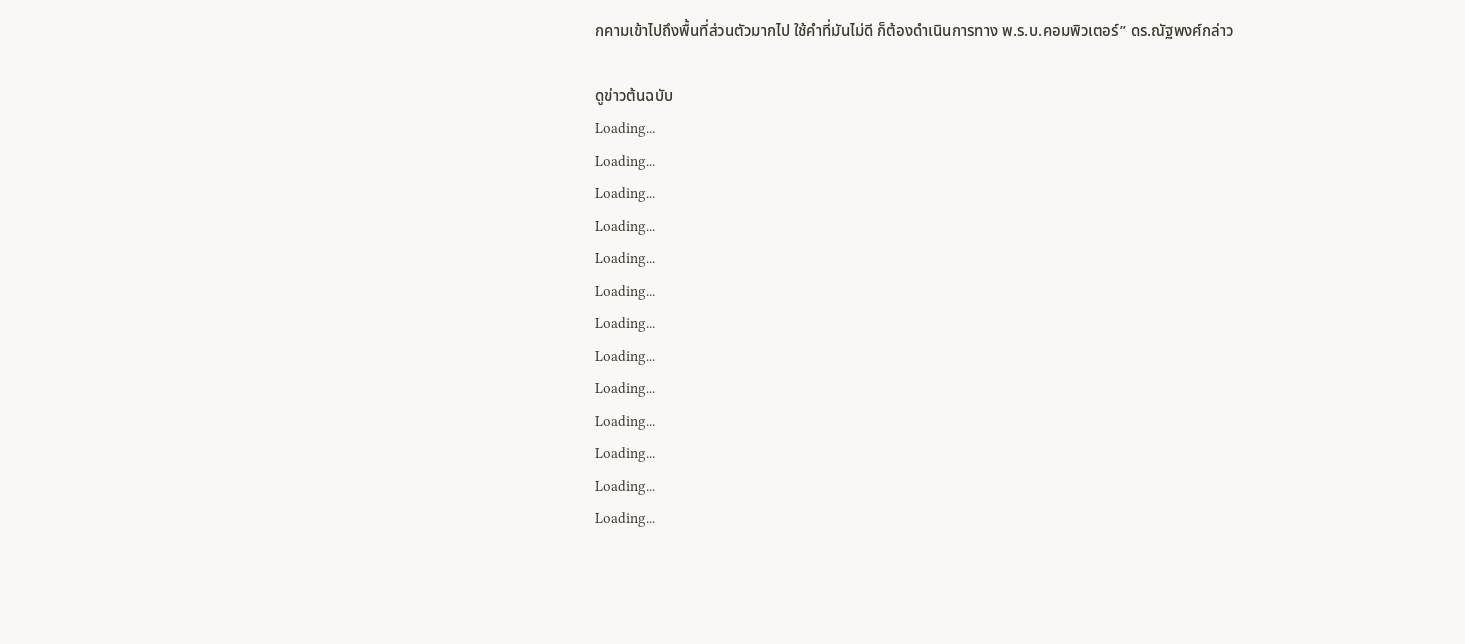กคามเข้าไปถึงพื้นที่ส่วนตัวมากไป ใช้คำที่มันไม่ดี ก็ต้องดำเนินการทาง พ.ร.บ.คอมพิวเตอร์” ดร.ณัฐพงศ์กล่าว

ดูข่าวต้นฉบับ
Loading...
Loading...
Loading...
Loading...
Loading...
Loading...
Loading...
Loading...
Loading...
Loading...
Loading...
Loading...
Loading...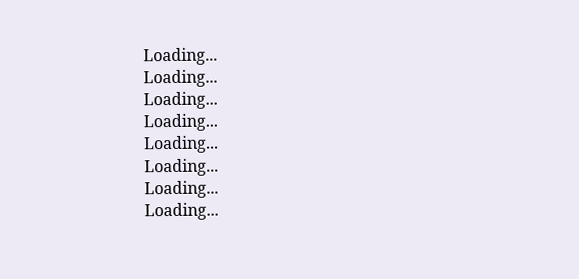Loading...
Loading...
Loading...
Loading...
Loading...
Loading...
Loading...
Loading...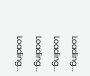Loading...
Loading...
Loading...
Loading...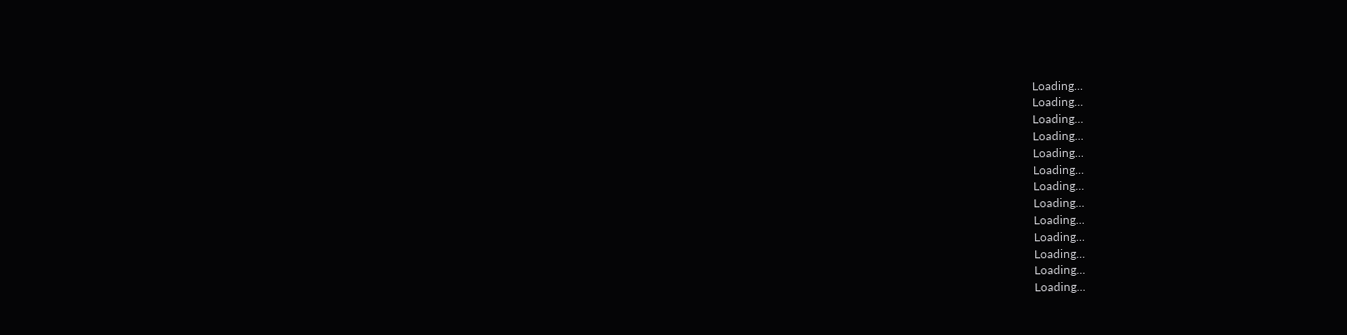Loading...
Loading...
Loading...
Loading...
Loading...
Loading...
Loading...
Loading...
Loading...
Loading...
Loading...
Loading...
Loading...